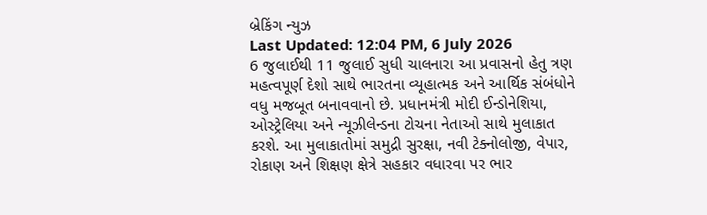બ્રેકિંગ ન્યુઝ
Last Updated: 12:04 PM, 6 July 2026
6 જુલાઈથી 11 જુલાઈ સુધી ચાલનારા આ પ્રવાસનો હેતુ ત્રણ મહત્વપૂર્ણ દેશો સાથે ભારતના વ્યૂહાત્મક અને આર્થિક સંબંધોને વધુ મજબૂત બનાવવાનો છે. પ્રધાનમંત્રી મોદી ઈન્ડોનેશિયા, ઓસ્ટ્રેલિયા અને ન્યૂઝીલેન્ડના ટોચના નેતાઓ સાથે મુલાકાત કરશે. આ મુલાકાતોમાં સમુદ્રી સુરક્ષા, નવી ટેક્નોલોજી, વેપાર, રોકાણ અને શિક્ષણ ક્ષેત્રે સહકાર વધારવા પર ભાર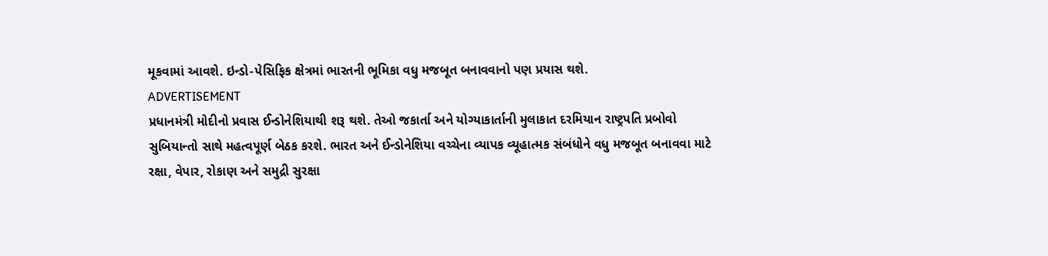મૂકવામાં આવશે. ઇન્ડો-પેસિફિક ક્ષેત્રમાં ભારતની ભૂમિકા વધુ મજબૂત બનાવવાનો પણ પ્રયાસ થશે.
ADVERTISEMENT
પ્રધાનમંત્રી મોદીનો પ્રવાસ ઈન્ડોનેશિયાથી શરૂ થશે. તેઓ જકાર્તા અને યોગ્યાકાર્તાની મુલાકાત દરમિયાન રાષ્ટ્રપતિ પ્રબોવો સુબિયાન્તો સાથે મહત્વપૂર્ણ બેઠક કરશે. ભારત અને ઈન્ડોનેશિયા વચ્ચેના વ્યાપક વ્યૂહાત્મક સંબંધોને વધુ મજબૂત બનાવવા માટે રક્ષા, વેપાર, રોકાણ અને સમુદ્રી સુરક્ષા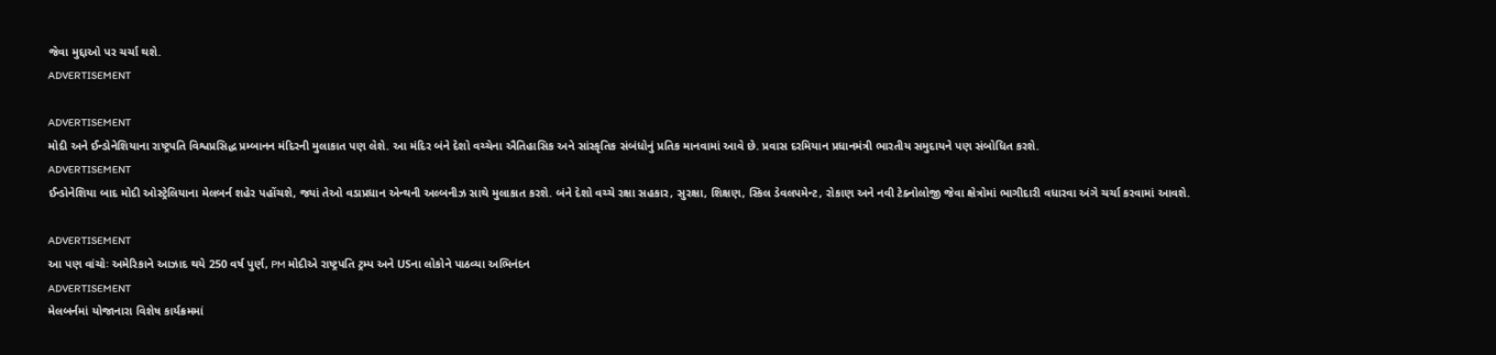જેવા મુદ્દાઓ પર ચર્ચા થશે.
ADVERTISEMENT

ADVERTISEMENT
મોદી અને ઈન્ડોનેશિયાના રાષ્ટ્રપતિ વિશ્વપ્રસિદ્ધ પ્રમ્બાનન મંદિરની મુલાકાત પણ લેશે. આ મંદિર બંને દેશો વચ્ચેના ઐતિહાસિક અને સાંસ્કૃતિક સંબંધોનું પ્રતિક માનવામાં આવે છે. પ્રવાસ દરમિયાન પ્રધાનમંત્રી ભારતીય સમુદાયને પણ સંબોધિત કરશે.
ADVERTISEMENT
ઈન્ડોનેશિયા બાદ મોદી ઓસ્ટ્રેલિયાના મેલબર્ન શહેર પહોંચશે, જ્યાં તેઓ વડાપ્રધાન એન્થની અલ્બનીઝ સાથે મુલાકાત કરશે. બંને દેશો વચ્ચે રક્ષા સહકાર, સુરક્ષા, શિક્ષણ, સ્કિલ ડેવલપમેન્ટ, રોકાણ અને નવી ટેક્નોલોજી જેવા ક્ષેત્રોમાં ભાગીદારી વધારવા અંગે ચર્ચા કરવામાં આવશે.

ADVERTISEMENT
આ પણ વાંચોઃ અમેરિકાને આઝાદ થયે 250 વર્ષ પુર્ણ, PM મોદીએ રાષ્ટ્રપતિ ટ્રમ્પ અને USના લોકોને પાઠવ્યા અભિનંદન
ADVERTISEMENT
મેલબર્નમાં યોજાનારા વિશેષ કાર્યક્રમમાં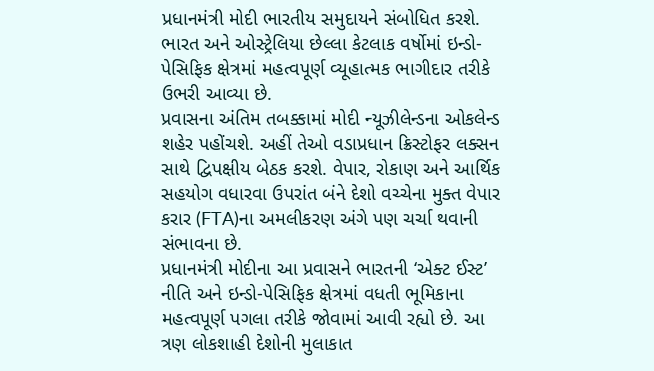પ્રધાનમંત્રી મોદી ભારતીય સમુદાયને સંબોધિત કરશે. ભારત અને ઓસ્ટ્રેલિયા છેલ્લા કેટલાક વર્ષોમાં ઇન્ડો-પેસિફિક ક્ષેત્રમાં મહત્વપૂર્ણ વ્યૂહાત્મક ભાગીદાર તરીકે ઉભરી આવ્યા છે.
પ્રવાસના અંતિમ તબક્કામાં મોદી ન્યૂઝીલેન્ડના ઓકલેન્ડ શહેર પહોંચશે. અહીં તેઓ વડાપ્રધાન ક્રિસ્ટોફર લક્સન સાથે દ્વિપક્ષીય બેઠક કરશે. વેપાર, રોકાણ અને આર્થિક સહયોગ વધારવા ઉપરાંત બંને દેશો વચ્ચેના મુક્ત વેપાર કરાર (FTA)ના અમલીકરણ અંગે પણ ચર્ચા થવાની સંભાવના છે.
પ્રધાનમંત્રી મોદીના આ પ્રવાસને ભારતની ‘એક્ટ ઈસ્ટ’ નીતિ અને ઇન્ડો-પેસિફિક ક્ષેત્રમાં વધતી ભૂમિકાના મહત્વપૂર્ણ પગલા તરીકે જોવામાં આવી રહ્યો છે. આ ત્રણ લોકશાહી દેશોની મુલાકાત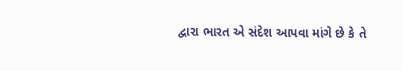દ્વારા ભારત એ સંદેશ આપવા માંગે છે કે તે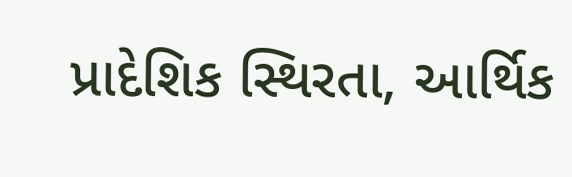પ્રાદેશિક સ્થિરતા, આર્થિક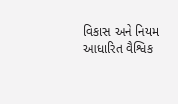વિકાસ અને નિયમ આધારિત વૈશ્વિક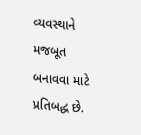વ્યવસ્થાને મજબૂત બનાવવા માટે પ્રતિબદ્ધ છે.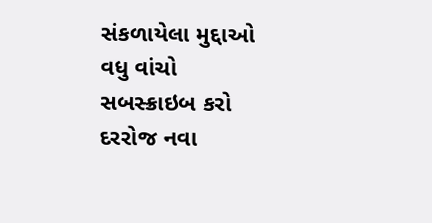સંકળાયેલા મુદ્દાઓ
વધુ વાંચો
સબસ્ક્રાઇબ કરો
દરરોજ નવા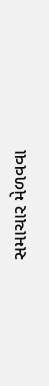સમાચાર મેળવવા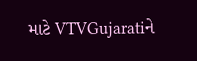માટે VTVGujaratiને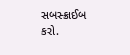સબસ્ક્રાઈબ કરો.